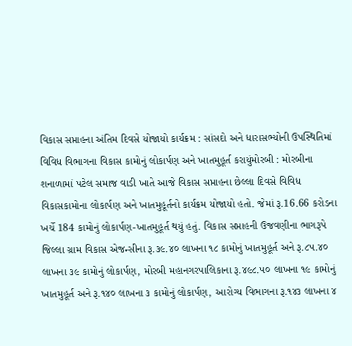વિકાસ સપ્તાહના અંતિમ દિવસે યોજાયો કાર્યક્રમ : સાંસદો અને ધારાસભ્યોની ઉપસ્થિતિમાં વિવિધ વિભાગના વિકાસ કામોનું લોકાર્પણ અને ખાતમુહૂર્ત કરાયુંમોરબી : મોરબીના શનાળામાં પટેલ સમાજ વાડી ખાતે આજે વિકાસ સપ્તાહના છેલ્લા દિવસે વિવિધ વિકાસકામોના લોકાર્પણ અને ખાતમુહૂર્તનો કાર્યક્રમ યોજાયો હતો. જેમાં રૂ.16.66 કરોડના ખર્ચે 184 કામોનું લોકાર્પણ-ખાતમુહૂર્ત થયું હતું. વિકાસ સપ્તાહની ઉજવણીના ભાગરૂપે જિલ્લા ગ્રામ વિકાસ એજન્સીના રૂ.૩૯.૪૦ લાખના ૧૮ કામોનું ખાતમુહૂર્ત અને રૂ.૮૫.૪૦ લાખના ૩૯ કામોનું લોકાર્પણ, મોરબી મહાનગરપાલિકાના રૂ.૪૯૮.૫૦ લાખના ૧૯ કામોનું ખાતમુહૂર્ત અને રૂ.૧૪૦ લાખના ૩ કામોનું લોકાર્પણ, આરોગ્ય વિભાગના રૂ.૧૪૩ લાખના ૪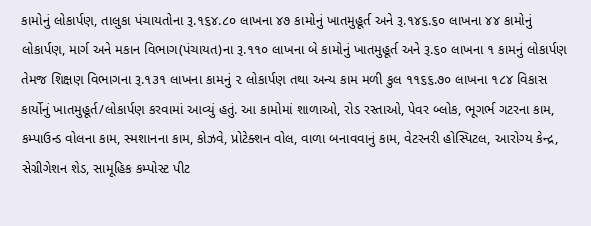કામોનું લોકાર્પણ, તાલુકા પંચાયતોના રૂ.૧૬૪.૮૦ લાખના ૪૭ કામોનું ખાતમુહૂર્ત અને રૂ.૧૪૬.૬૦ લાખના ૪૪ કામોનું લોકાર્પણ, માર્ગ અને મકાન વિભાગ(પંચાયત)ના રૂ.૧૧૦ લાખના બે કામોનું ખાતમુહૂર્ત અને રૂ.૬૦ લાખના ૧ કામનું લોકાર્પણ તેમજ શિક્ષણ વિભાગના રૂ.૧૩૧ લાખના કામનું ૨ લોકાર્પણ તથા અન્ય કામ મળી કુલ ૧૧૬૬.૭૦ લાખના ૧૮૪ વિકાસ કાર્યોનું ખાતમુહૂર્ત/લોકાર્પણ કરવામાં આવ્યું હતું. આ કામોમાં શાળાઓ, રોડ રસ્તાઓ, પેવર બ્લોક, ભૂગર્ભ ગટરના કામ, કમ્પાઉન્ડ વોલના કામ, સ્મશાનના કામ, કોઝવે, પ્રોટેક્શન વોલ, વાળા બનાવવાનું કામ, વેટરનરી હોસ્પિટલ, આરોગ્ય કેન્દ્ર, સેગ્રીગેશન શેડ, સામૂહિક કમ્પોસ્ટ પીટ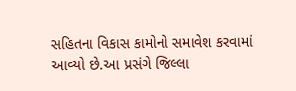સહિતના વિકાસ કામોનો સમાવેશ કરવામાં આવ્યો છે.આ પ્રસંગે જિલ્લા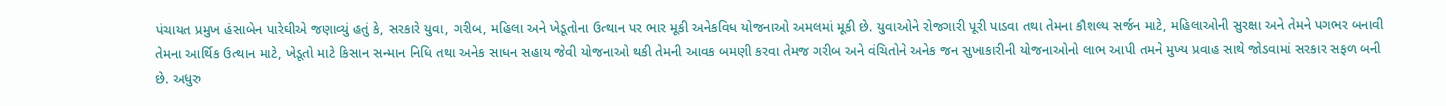પંચાયત પ્રમુખ હંસાબેન પારેઘીએ જણાવ્યું હતું કે, સરકારે યુવા, ગરીબ, મહિલા અને ખેડૂતોના ઉત્થાન પર ભાર મૂકી અનેકવિધ યોજનાઓ અમલમાં મૂકી છે. યુવાઓને રોજગારી પૂરી પાડવા તથા તેમના કૌશલ્ય સર્જન માટે, મહિલાઓની સુરક્ષા અને તેમને પગભર બનાવી તેમના આર્થિક ઉત્થાન માટે, ખેડૂતો માટે કિસાન સન્માન નિધિ તથા અનેક સાધન સહાય જેવી યોજનાઓ થકી તેમની આવક બમણી કરવા તેમજ ગરીબ અને વંચિતોને અનેક જન સુખાકારીની યોજનાઓનો લાભ આપી તમને મુખ્ય પ્રવાહ સાથે જોડવામાં સરકાર સફળ બની છે. અધુરુ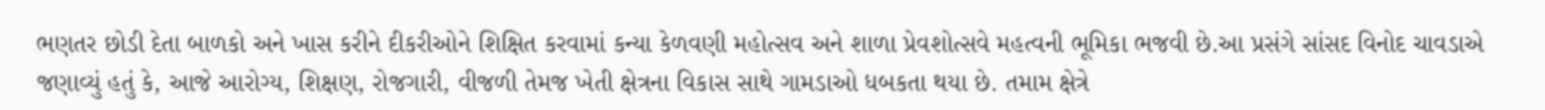ભણતર છોડી દેતા બાળકો અને ખાસ કરીને દીકરીઓને શિક્ષિત કરવામાં કન્યા કેળવણી મહોત્સવ અને શાળા પ્રેવશોત્સવે મહત્વની ભૂમિકા ભજવી છે.આ પ્રસંગે સાંસદ વિનોદ ચાવડાએ જણાવ્યું હતું કે, આજે આરોગ્ય, શિક્ષણ, રોજગારી, વીજળી તેમજ ખેતી ક્ષેત્રના વિકાસ સાથે ગામડાઓ ધબકતા થયા છે. તમામ ક્ષેત્રે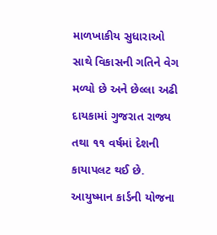માળખાકીય સુધારાઓ સાથે વિકાસની ગતિને વેગ મળ્યો છે અને છેલ્લા અઢી દાયકામાં ગુજરાત રાજ્ય તથા ૧૧ વર્ષમાં દેશની કાયાપલટ થઈ છે. આયુષ્માન કાર્ડની યોજના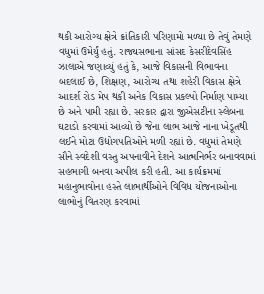થકી આરોગ્ય ક્ષેત્રે ક્રાંતિકારી પરિણામો મળ્યા છે તેવું તેમણે વધુમાં ઉમેર્યું હતું. રાજ્યસભાના સાંસદ કેસરીદેવસિંહ ઝાલાએ જણાવ્યું હતું કે, આજે વિકાસની વિભાવના બદલાઈ છે, શિક્ષણ, આરોગ્ય તથા શહેરી વિકાસ ક્ષેત્રે આદર્શ રોડ મેપ થકી અનેક વિકાસ પ્રકલ્પો નિર્માણ પામ્યા છે અને પામી રહ્યા છે. સરકાર દ્વારા જીએસટીના સ્લેબના ઘટાડો કરવામાં આવ્યો છે જેના લાભ આજે નાના ખેડૂતથી લઈને મોટા ઉદ્યોગપતિઓને મળી રહ્યાં છે. વધુમાં તેમણે સૌને સ્વદેશી વસ્તુ અપનાવીને દેશને આત્મનિર્ભર બનાવવામાં સહભાગી બનવા અપીલ કરી હતી. આ કાર્યક્રમમાં મહાનુભાવોના હસ્તે લાભાર્થીઓને વિવિધ યોજનાઓના લાભોનું વિતરણ કરવામાં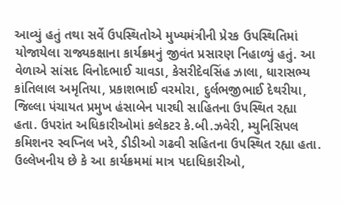આવ્યું હતું તથા સર્વે ઉપસ્થિતોએ મુખ્યમંત્રીની પ્રેરક ઉપસ્થિતિમાં યોજાયેલા રાજ્યકક્ષાના કાર્યક્રમનું જીવંત પ્રસારણ નિહાળ્યું હતું. આ વેળાએ સાંસદ વિનોદભાઈ ચાવડા, કેસરીદેવસિંહ ઝાલા, ધારાસભ્ય કાંતિલાલ અમૃતિયા, પ્રકાશભાઈ વરમોરા, દુર્લભજીભાઈ દેથરીયા, જિલ્લા પંચાયત પ્રમુખ હંસાબેન પારઘી સાહિતના ઉપસ્થિત રહ્યા હતા. ઉપરાંત અધિકારીઓમાં કલેકટર કે.બી.ઝવેરી, મ્યુનિસિપલ કમિશનર સ્વપ્નિલ ખરે, ડીડીઓ ગઢવી સહિતના ઉપસ્થિત રહ્યા હતા. ઉલ્લેખનીય છે કે આ કાર્યક્રમમાં માત્ર પદાધિકારીઓ,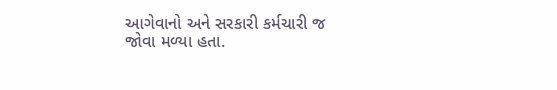આગેવાનો અને સરકારી કર્મચારી જ જોવા મળ્યા હતા.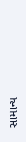સામાન્ય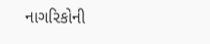નાગરિકોની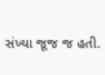સંખ્યા જૂજ જ હતી.